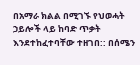በአማራ ክልል በሚገኙ የህወሓት ኃይሎች ላይ ከባድ ጥቃት እንደተከፈተባቸው ተዘገበ:: በሰሜን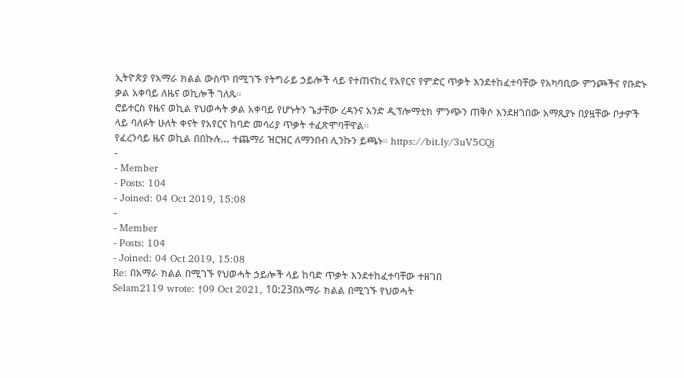ኢትዮጵያ የአማራ ክልል ውስጥ በሚገኙ የትግራይ ኃይሎች ላይ የተጠናከረ የአየርና የምድር ጥቃት እንደተከፈተባቸው የአካባቢው ምንጮችና የቡድኑ ቃል አቀባይ ለዜና ወኪሎች ገለጹ።
ሮይተርስ የዜና ወኪል የህወሓት ቃል አቀባይ የሆኑትን ጌታቸው ረዳንና አንድ ዲፕሎማቲክ ምንጭን ጠቅሶ እንደዘገበው አማጺያኑ በያዟቸው ቦታዎች ላይ ባለፉት ሁለት ቀናት የአየርና ከባድ መሳሪያ ጥቃት ተፈጽሞባቸዋል።
የፈረንሳይ ዜና ወኪል በበኩሉ... ተጨማሪ ዝርዝር ለማንበብ ሊንኩን ይጫኑ። https://bit.ly/3uV5CQj
-
- Member
- Posts: 104
- Joined: 04 Oct 2019, 15:08
-
- Member
- Posts: 104
- Joined: 04 Oct 2019, 15:08
Re: በአማራ ክልል በሚገኙ የህወሓት ኃይሎች ላይ ከባድ ጥቃት እንደተከፈተባቸው ተዘገበ
Selam2119 wrote: ↑09 Oct 2021, 10:23በአማራ ክልል በሚገኙ የህወሓት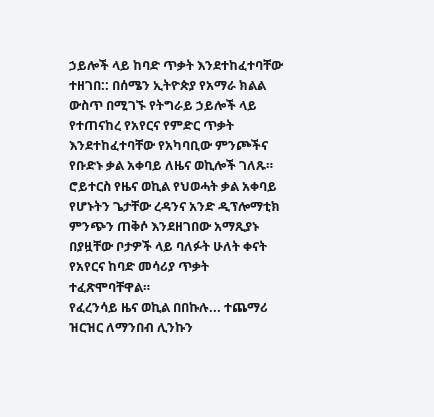ኃይሎች ላይ ከባድ ጥቃት እንደተከፈተባቸው ተዘገበ:: በሰሜን ኢትዮጵያ የአማራ ክልል ውስጥ በሚገኙ የትግራይ ኃይሎች ላይ የተጠናከረ የአየርና የምድር ጥቃት እንደተከፈተባቸው የአካባቢው ምንጮችና የቡድኑ ቃል አቀባይ ለዜና ወኪሎች ገለጹ።
ሮይተርስ የዜና ወኪል የህወሓት ቃል አቀባይ የሆኑትን ጌታቸው ረዳንና አንድ ዲፕሎማቲክ ምንጭን ጠቅሶ እንደዘገበው አማጺያኑ በያዟቸው ቦታዎች ላይ ባለፉት ሁለት ቀናት የአየርና ከባድ መሳሪያ ጥቃት ተፈጽሞባቸዋል።
የፈረንሳይ ዜና ወኪል በበኩሉ... ተጨማሪ ዝርዝር ለማንበብ ሊንኩን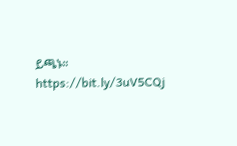ይጫኑ። https://bit.ly/3uV5CQj